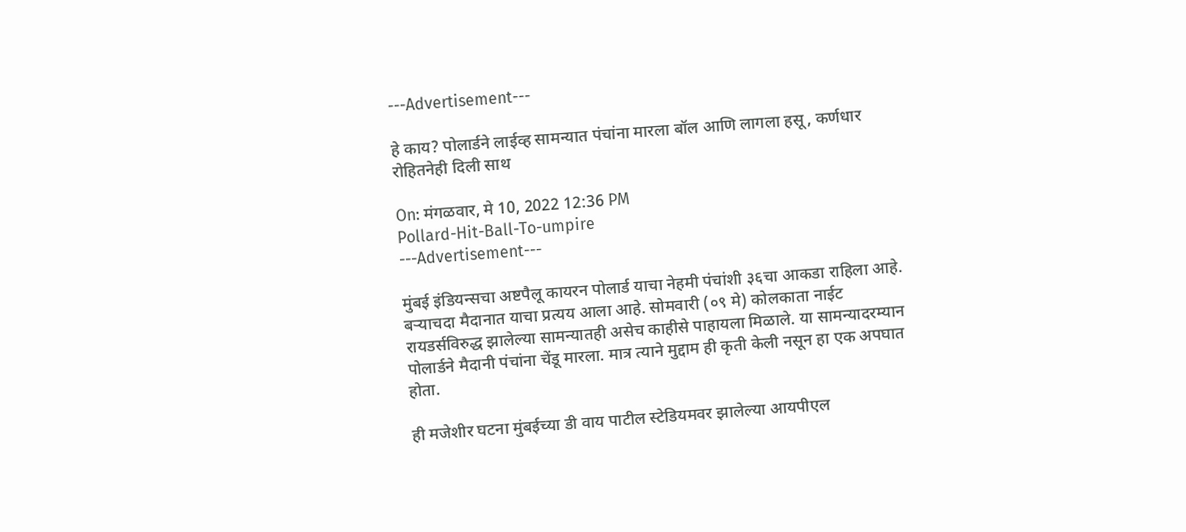---Advertisement---

हे काय? पोलार्डने लाईव्ह सामन्यात पंचांना मारला बॉल आणि लागला हसू, कर्णधार रोहितनेही दिली साथ

On: मंगळवार, मे 10, 2022 12:36 PM
Pollard-Hit-Ball-To-umpire
---Advertisement---

मुंबई इंडियन्सचा अष्टपैलू कायरन पोलार्ड याचा नेहमी पंचांशी ३६चा आकडा राहिला आहे. बऱ्याचदा मैदानात याचा प्रत्यय आला आहे. सोमवारी (०९ मे) कोलकाता नाईट रायडर्सविरुद्ध झालेल्या सामन्यातही असेच काहीसे पाहायला मिळाले. या सामन्यादरम्यान पोलार्डने मैदानी पंचांना चेंडू मारला. मात्र त्याने मुद्दाम ही कृती केली नसून हा एक अपघात होता.

ही मजेशीर घटना मुंबईच्या डी वाय पाटील स्टेडियमवर झालेल्या आयपीएल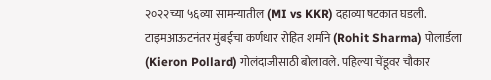२०२२च्या ५६व्या सामन्यातील (MI vs KKR) दहाव्या षटकात घडली. टाइमआऊटनंतर मुंबईचा कर्णधार रोहित शर्माने (Rohit Sharma) पोलार्डला (Kieron Pollard) गोलंदाजीसाठी बोलावले. पहिल्या चेंडूवर चौकार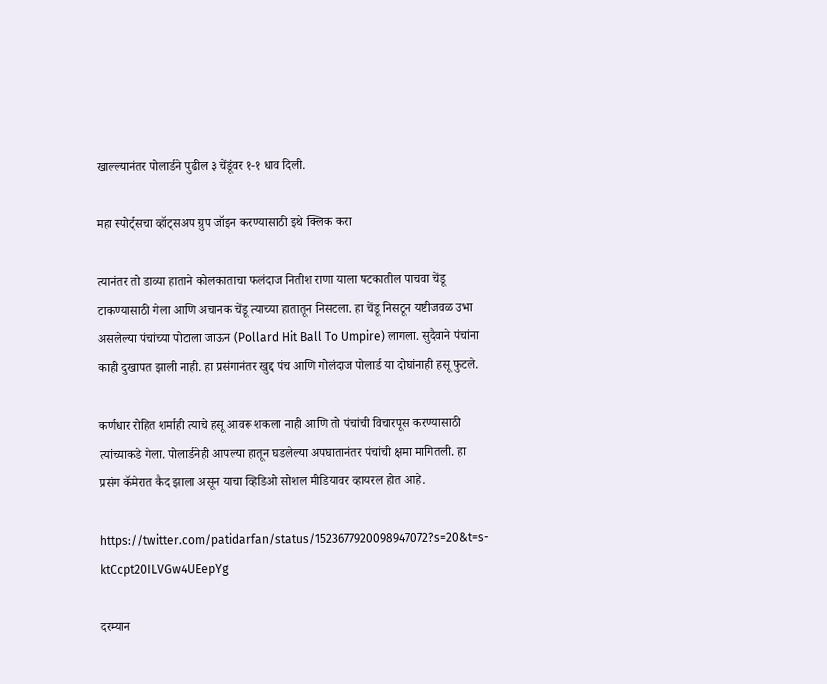खाल्ल्यानंतर पोलार्डने पुढील ३ चेंडूंवर १-१ धाव दिली.

महा स्पोर्ट्सचा व्हॉट्सअप ग्रुप जॉइन करण्यासाठी इथे क्लिक करा

त्यानंतर तो डाव्या हाताने कोलकाताचा फलंदाज नितीश राणा याला षटकातील पाचवा चेंडू टाकण्यासाठी गेला आणि अचानक चेंडू त्याच्या हातातून निसटला. हा चेंडू निसटून यष्टीजवळ उभा असलेल्या पंचांच्या पोटाला जाऊन (Pollard Hit Ball To Umpire) लागला. सुदैवाने पंचांना काही दुखापत झाली नाही. हा प्रसंगानंतर खुद्द पंच आणि गोलंदाज पोलार्ड या दोघांनाही हसू फुटले.

कर्णधार रोहित शर्माही त्याचे हसू आवरू शकला नाही आणि तो पंचांची विचारपूस करण्यासाठी त्यांच्याकडे गेला. पोलार्डनेही आपल्या हातून घडलेल्या अपघातानंतर पंचांची क्षमा मागितली. हा प्रसंग कॅमेरात कैद झाला असून याचा व्हिडिओ सोशल मीडियावर व्हायरल होत आहे.

https://twitter.com/patidarfan/status/1523677920098947072?s=20&t=s-ktCcpt20ILVGw4UEepYg

दरम्यान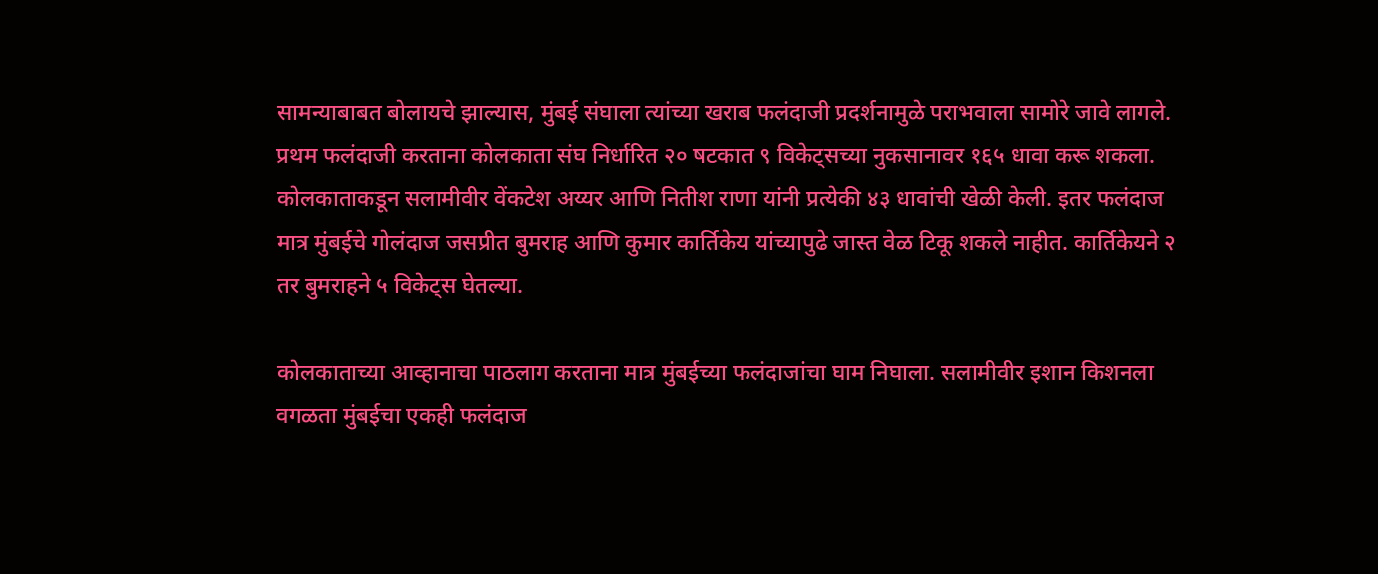सामन्याबाबत बोलायचे झाल्यास, मुंबई संघाला त्यांच्या खराब फलंदाजी प्रदर्शनामुळे पराभवाला सामोरे जावे लागले. प्रथम फलंदाजी करताना कोलकाता संघ निर्धारित २० षटकात ९ विकेट्सच्या नुकसानावर १६५ धावा करू शकला. कोलकाताकडून सलामीवीर वेंकटेश अय्यर आणि नितीश राणा यांनी प्रत्येकी ४३ धावांची खेळी केली. इतर फलंदाज मात्र मुंबईचे गोलंदाज जसप्रीत बुमराह आणि कुमार कार्तिकेय यांच्यापुढे जास्त वेळ टिकू शकले नाहीत. कार्तिकेयने २ तर बुमराहने ५ विकेट्स घेतल्या.

कोलकाताच्या आव्हानाचा पाठलाग करताना मात्र मुंबईच्या फलंदाजांचा घाम निघाला. सलामीवीर इशान किशनला वगळता मुंबईचा एकही फलंदाज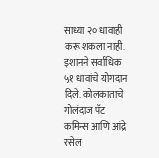साध्या २० धावाही करू शकला नाही. इशानने सर्वाधिक ५१ धावांचे योगदान दिले. कोलकाताचे गोलंदाज पॅट कमिन्स आणि आंद्रे रसेल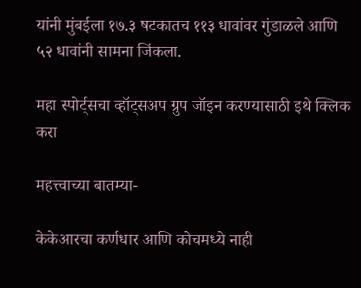यांनी मुंबईला १७.३ षटकातच ११३ धावांवर गुंडाळले आणि ५२ धावांनी सामना जिंकला.

महा स्पोर्ट्सचा व्हॉट्सअप ग्रुप जॉइन करण्यासाठी इथे क्लिक करा

महत्त्वाच्या बातम्या-

केकेआरचा कर्णधार आणि कोचमध्ये नाही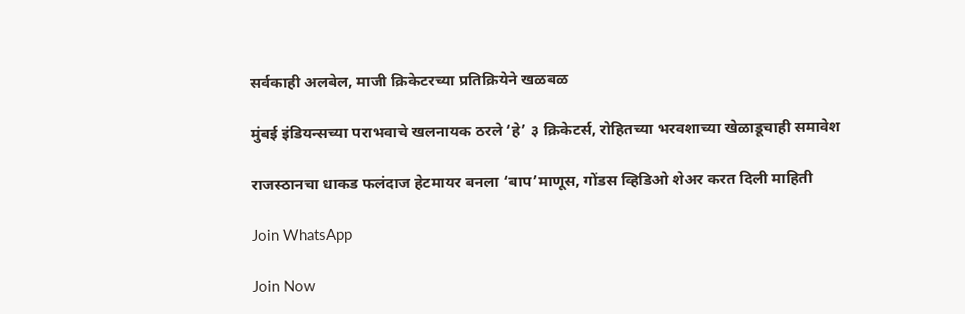सर्वकाही अलबेल, माजी क्रिकेटरच्या प्रतिक्रियेने खळबळ

मुंबई इंडियन्सच्या पराभवाचे खलनायक ठरले ‘हे’ ३ क्रिकेटर्स, रोहितच्या भरवशाच्या खेळाडूचाही समावेश

राजस्ठानचा धाकड फलंदाज हेटमायर बनला ‘बाप’माणूस, गोंडस व्हिडिओ शेअर करत दिली माहिती

Join WhatsApp

Join Now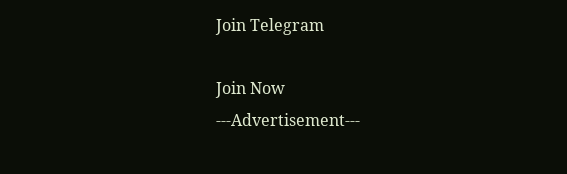Join Telegram

Join Now
---Advertisement---